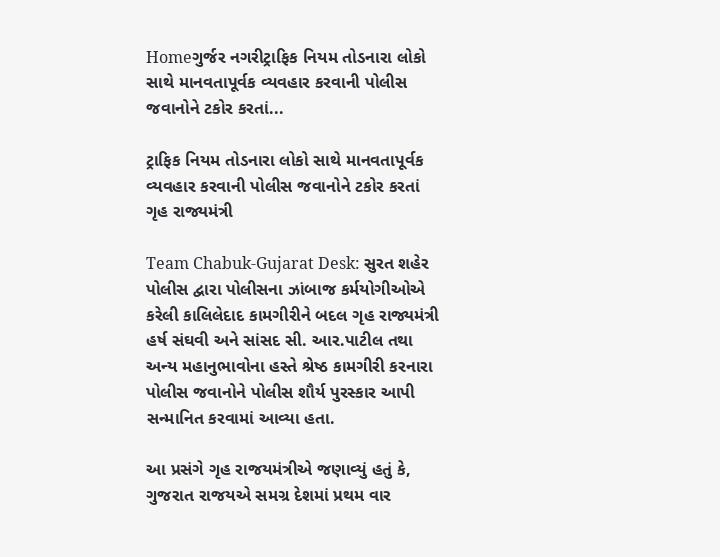Homeગુર્જર નગરીટ્રાફિક નિયમ તોડનારા લોકો સાથે માનવતાપૂર્વક વ્યવહાર કરવાની પોલીસ જવાનોને ટકોર કરતાં...

ટ્રાફિક નિયમ તોડનારા લોકો સાથે માનવતાપૂર્વક વ્યવહાર કરવાની પોલીસ જવાનોને ટકોર કરતાં ગૃહ રાજ્યમંત્રી

Team Chabuk-Gujarat Desk: સુરત શહેર પોલીસ દ્વારા પોલીસના ઝાંબાજ કર્મયોગીઓએ કરેલી કાલિલેદાદ કામગીરીને બદલ ગૃહ રાજ્યમંત્રી હર્ષ સંઘવી અને સાંસદ સી. આર.પાટીલ તથા અન્ય મહાનુભાવોના હસ્તે શ્રેષ્ઠ કામગીરી કરનારા પોલીસ જવાનોને પોલીસ શૌર્ય પુરસ્કાર આપી સન્માનિત કરવામાં આવ્યા હતા.

આ પ્રસંગે ગૃહ રાજયમંત્રીએ જણાવ્યું હતું કે, ગુજરાત રાજયએ સમગ્ર દેશમાં પ્રથમ વાર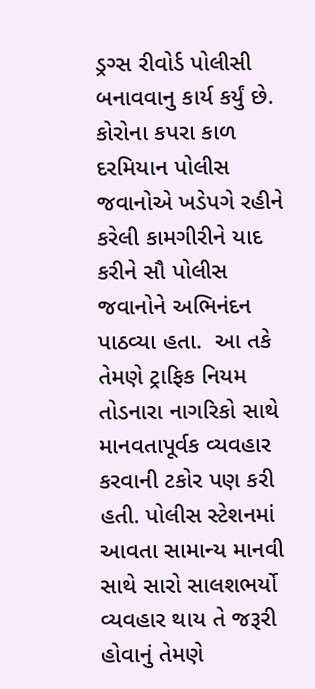ડ્રગ્સ રીવોર્ડ પોલીસી બનાવવાનુ કાર્ય કર્યું છે. કોરોના કપરા કાળ દરમિયાન પોલીસ જવાનોએ ખડેપગે રહીને કરેલી કામગીરીને યાદ કરીને સૌ પોલીસ જવાનોને અભિનંદન પાઠવ્યા હતા.  આ તકે તેમણે ટ્રાફિક નિયમ તોડનારા નાગરિકો સાથે માનવતાપૂર્વક વ્યવહાર કરવાની ટકોર પણ કરી હતી. પોલીસ સ્ટેશનમાં આવતા સામાન્ય માનવી સાથે સારો સાલશભર્યો વ્યવહાર થાય તે જરૂરી હોવાનું તેમણે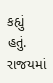કહ્યું હતું. રાજયમાં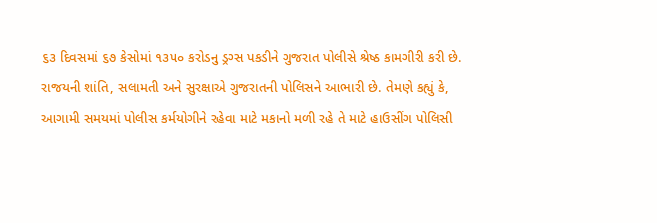૬૩ દિવસમાં ૬૭ કેસોમાં ૧૩૫૦ કરોડનુ ડ્રગ્સ પકડીને ગુજરાત પોલીસે શ્રેષ્ઠ કામગીરી કરી છે. રાજયની શાંતિ, સલામતી અને સુરક્ષાએ ગુજરાતની પોલિસને આભારી છે. તેમણે કહ્યું કે, આગામી સમયમાં પોલીસ કર્મયોગીને રહેવા માટે મકાનો મળી રહે તે માટે હાઉસીંગ પોલિસી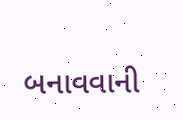બનાવવાની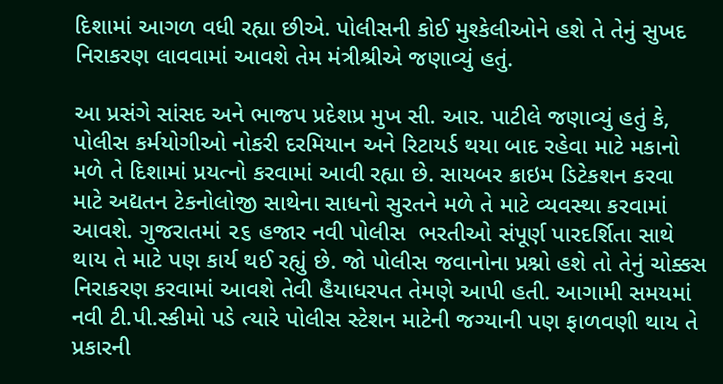દિશામાં આગળ વધી રહ્યા છીએ. પોલીસની કોઈ મુશ્કેલીઓને હશે તે તેનું સુખદ નિરાકરણ લાવવામાં આવશે તેમ મંત્રીશ્રીએ જણાવ્યું હતું.

આ પ્રસંગે સાંસદ અને ભાજપ પ્રદેશપ્ર મુખ સી. આર. પાટીલે જણાવ્યું હતું કે,  પોલીસ કર્મયોગીઓ નોકરી દરમિયાન અને રિટાયર્ડ થયા બાદ રહેવા માટે મકાનો મળે તે દિશામાં પ્રયત્નો કરવામાં આવી રહ્યા છે. સાયબર ક્રાઇમ ડિટેકશન કરવા માટે અદ્યતન ટેકનોલોજી સાથેના સાધનો સુરતને મળે તે માટે વ્યવસ્થા કરવામાં આવશે. ગુજરાતમાં ૨૬ હજાર નવી પોલીસ  ભરતીઓ સંપૂર્ણ પારદર્શિતા સાથે થાય તે માટે પણ કાર્ય થઈ રહ્યું છે. જો પોલીસ જવાનોના પ્રશ્નો હશે તો તેનું ચોક્કસ નિરાકરણ કરવામાં આવશે તેવી હૈયાધરપત તેમણે આપી હતી. આગામી સમયમાં નવી ટી.પી.સ્કીમો પડે ત્યારે પોલીસ સ્ટેશન માટેની જગ્યાની પણ ફાળવણી થાય તે પ્રકારની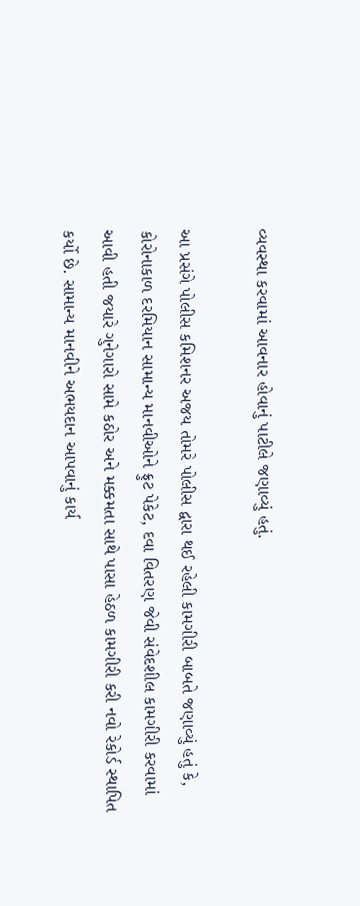વ્યવસ્થા કરવામાં આવનાર હોવાનું પાટીલે જણાવ્યું હતું.

આ પ્રસંગે પોલીસ કમિશનર અજય તોમરે પોલીસ દ્વારા થઈ રહેલી કામગીરી બાબતે જણાવ્યું હતું કે, કોરોનાકાળ દરમિયાન સામાન્ય માનવીઓને ફ્રુટ પેકેટ, દવા વિતરણ જેવી સંવેદશીલ કામગીરી કરવામાં આવી હતી જયારે ગુનેગારો સામે કઠોર અને મક્કમતા સાથે પાસા હેઠળ કામગીરી કરી નવો રેકોર્ડ સ્થાપિત કર્યો છે. સામાન્ય માનવીને અભયદાન આપવાનું કાર્ય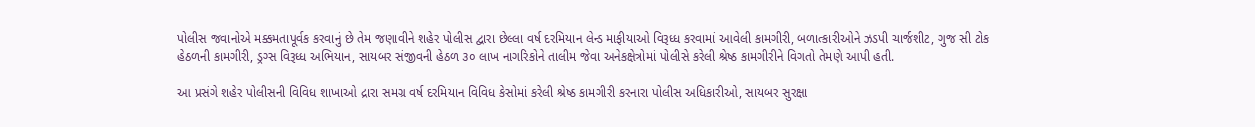પોલીસ જવાનોએ મક્કમતાપૂર્વક કરવાનું છે તેમ જણાવીને શહેર પોલીસ દ્વારા છેલ્લા વર્ષ દરમિયાન લેન્ડ માફીયાઓ વિરૂધ્ધ કરવામાં આવેલી કામગીરી, બળાત્કારીઓને ઝડપી ચાર્જશીટ, ગુજ સી ટોક હેઠળની કામગીરી, ડ્રગ્સ વિરૂધ્ધ અભિયાન, સાયબર સંજીવની હેઠળ ૩૦ લાખ નાગરિકોને તાલીમ જેવા અનેકક્ષેત્રોમાં પોલીસે કરેલી શ્રેષ્ઠ કામગીરીને વિગતો તેમણે આપી હતી.

આ પ્રસંગે શહેર પોલીસની વિવિધ શાખાઓ દ્રારા સમગ્ર વર્ષ દરમિયાન વિવિધ કેસોમાં કરેલી શ્રેષ્ઠ કામગીરી કરનારા પોલીસ અધિકારીઓ, સાયબર સુરક્ષા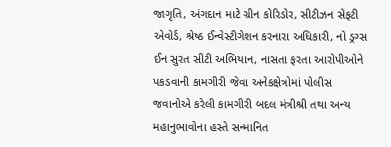જાગૃતિ, અંગદાન માટે ગ્રીન કોરિડોર, સીટીઝન સેફટી એવોર્ડ, શ્રેષ્ઠ ઈન્વેસ્ટીગેશન કરનારા અધિકારી, નો ડ્રગ્સ ઈન સુરત સીટી અભિયાન, નાસતા ફરતા આરોપીઓને પકડવાની કામગીરી જેવા અનેકક્ષેત્રોમાં પોલીસ જવાનોએ કરેલી કામગીરી બદલ મંત્રીશ્રી તથા અન્ય મહાનુભાવોના હસ્તે સન્માનિત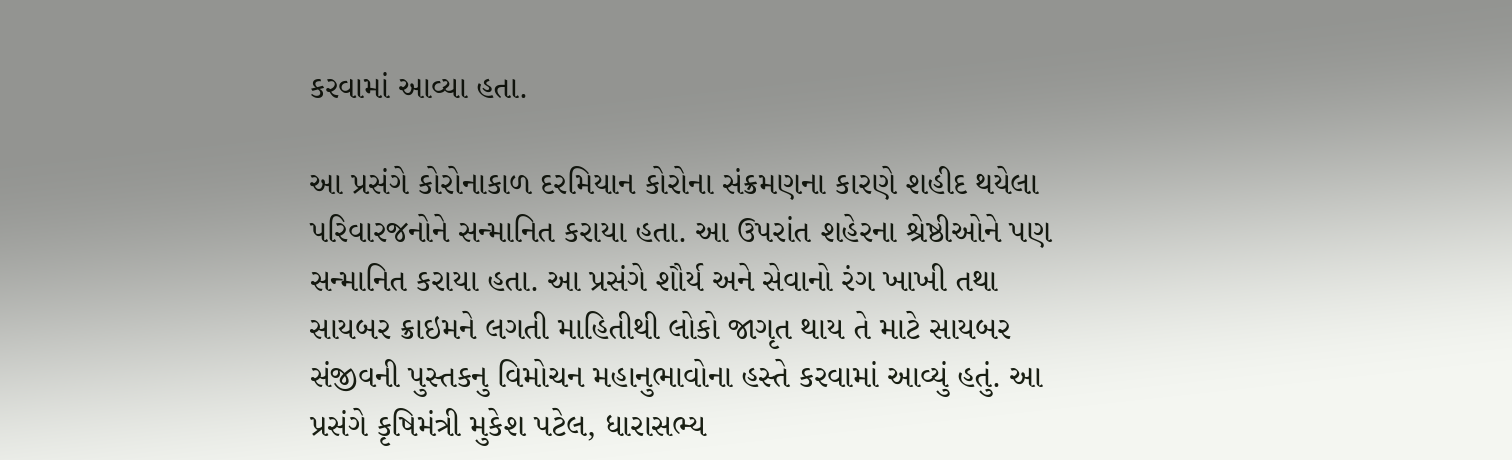કરવામાં આવ્યા હતા.

આ પ્રસંગે કોરોનાકાળ દરમિયાન કોરોના સંક્રમણના કારણે શહીદ થયેલા પરિવારજનોને સન્માનિત કરાયા હતા. આ ઉપરાંત શહેરના શ્રેષ્ઠીઓને પણ સન્માનિત કરાયા હતા. આ પ્રસંગે શૌર્ય અને સેવાનો રંગ ખાખી તથા સાયબર ક્રાઇમને લગતી માહિતીથી લોકો જાગૃત થાય તે માટે સાયબર સંજીવની પુસ્તકનુ વિમોચન મહાનુભાવોના હસ્તે કરવામાં આવ્યું હતું. આ પ્રસંગે કૃષિમંત્રી મુકેશ પટેલ, ધારાસભ્ય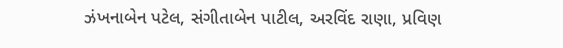ઝંખનાબેન પટેલ, સંગીતાબેન પાટીલ, અરવિંદ રાણા, પ્રવિણ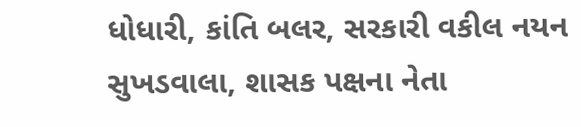ધોધારી, કાંતિ બલર, સરકારી વકીલ નયન સુખડવાલા, શાસક પક્ષના નેતા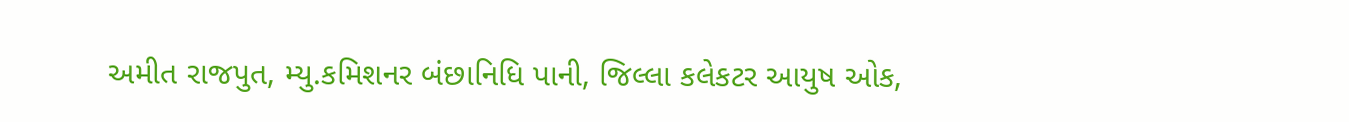અમીત રાજપુત, મ્યુ.કમિશનર બંછાનિધિ પાની, જિલ્લા કલેકટર આયુષ ઓક,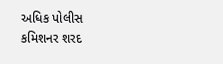અધિક પોલીસ કમિશનર શરદ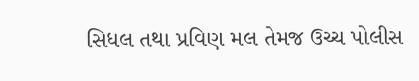સિધલ તથા પ્રવિણ મલ તેમજ ઉચ્ચ પોલીસ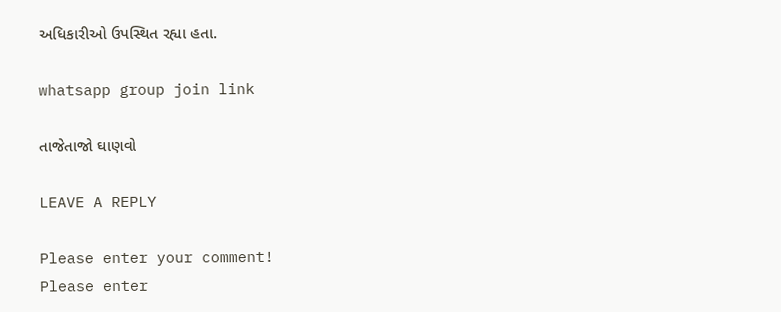અધિકારીઓ ઉપસ્થિત રહ્યા હતા.

whatsapp group join link

તાજેતાજો ઘાણવો

LEAVE A REPLY

Please enter your comment!
Please enter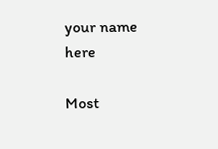your name here

Most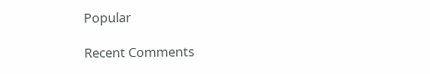Popular

Recent Comments